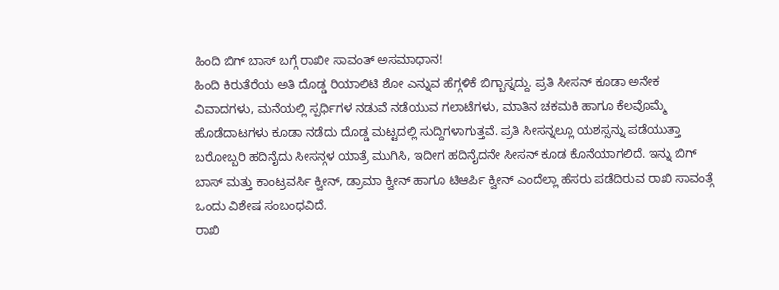ಹಿಂದಿ ಬಿಗ್ ಬಾಸ್ ಬಗ್ಗೆ ರಾಖೀ ಸಾವಂತ್ ಅಸಮಾಧಾನ!
ಹಿಂದಿ ಕಿರುತೆರೆಯ ಅತಿ ದೊಡ್ಡ ರಿಯಾಲಿಟಿ ಶೋ ಎನ್ನುವ ಹೆಗ್ಗಳಿಕೆ ಬಿಗ್ಬಾಸ್ನದ್ದು. ಪ್ರತಿ ಸೀಸನ್ ಕೂಡಾ ಅನೇಕ ವಿವಾದಗಳು, ಮನೆಯಲ್ಲಿ ಸ್ಪರ್ಧಿಗಳ ನಡುವೆ ನಡೆಯುವ ಗಲಾಟೆಗಳು, ಮಾತಿನ ಚಕಮಕಿ ಹಾಗೂ ಕೆಲವೊಮ್ಮೆ ಹೊಡೆದಾಟಗಳು ಕೂಡಾ ನಡೆದು ದೊಡ್ಡ ಮಟ್ಟದಲ್ಲಿ ಸುದ್ದಿಗಳಾಗುತ್ತವೆ. ಪ್ರತಿ ಸೀಸನ್ನಲ್ಲೂ ಯಶಸ್ಸನ್ನು ಪಡೆಯುತ್ತಾ ಬರೋಬ್ಬರಿ ಹದಿನೈದು ಸೀಸನ್ಗಳ ಯಾತ್ರೆ ಮುಗಿಸಿ, ಇದೀಗ ಹದಿನೈದನೇ ಸೀಸನ್ ಕೂಡ ಕೊನೆಯಾಗಲಿದೆ. ಇನ್ನು ಬಿಗ್ ಬಾಸ್ ಮತ್ತು ಕಾಂಟ್ರವರ್ಸಿ ಕ್ವೀನ್, ಡ್ರಾಮಾ ಕ್ವೀನ್ ಹಾಗೂ ಟಿಆರ್ಪಿ ಕ್ವೀನ್ ಎಂದೆಲ್ಲಾ ಹೆಸರು ಪಡೆದಿರುವ ರಾಖಿ ಸಾವಂತ್ಗೆ ಒಂದು ವಿಶೇಷ ಸಂಬಂಧವಿದೆ.
ರಾಖಿ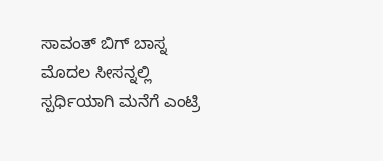ಸಾವಂತ್ ಬಿಗ್ ಬಾಸ್ನ ಮೊದಲ ಸೀಸನ್ನಲ್ಲಿ ಸ್ಪರ್ಧಿಯಾಗಿ ಮನೆಗೆ ಎಂಟ್ರಿ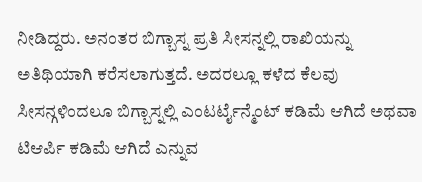ನೀಡಿದ್ದರು. ಅನಂತರ ಬಿಗ್ಬಾಸ್ನ ಪ್ರತಿ ಸೀಸನ್ನಲ್ಲಿ ರಾಖಿಯನ್ನು ಅತಿಥಿಯಾಗಿ ಕರೆಸಲಾಗುತ್ತದೆ. ಅದರಲ್ಲೂ ಕಳೆದ ಕೆಲವು ಸೀಸನ್ಗಳಿಂದಲೂ ಬಿಗ್ಬಾಸ್ನಲ್ಲಿ ಎಂಟರ್ಟೈನ್ಮೆಂಟ್ ಕಡಿಮೆ ಆಗಿದೆ ಅಥವಾ ಟಿಆರ್ಪಿ ಕಡಿಮೆ ಆಗಿದೆ ಎನ್ನುವ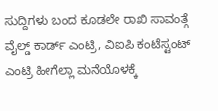ಸುದ್ದಿಗಳು ಬಂದ ಕೂಡಲೇ ರಾಖಿ ಸಾವಂತ್ಗೆ ವೈಲ್ಡ್ ಕಾರ್ಡ್ ಎಂಟ್ರಿ, ವಿಐಪಿ ಕಂಟೆಸ್ಟಂಟ್ ಎಂಟ್ರಿ ಹೀಗೆಲ್ಲಾ ಮನೆಯೊಳಕ್ಕೆ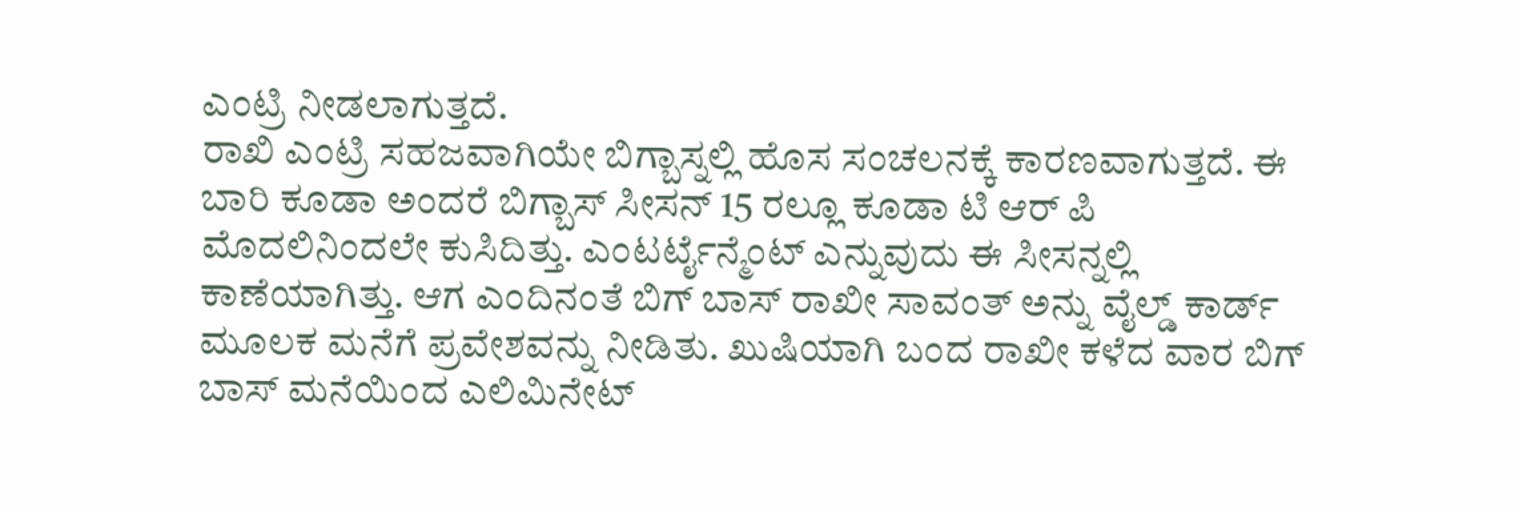ಎಂಟ್ರಿ ನೀಡಲಾಗುತ್ತದೆ.
ರಾಖಿ ಎಂಟ್ರಿ ಸಹಜವಾಗಿಯೇ ಬಿಗ್ಬಾಸ್ನಲ್ಲಿ ಹೊಸ ಸಂಚಲನಕ್ಕೆ ಕಾರಣವಾಗುತ್ತದೆ. ಈ ಬಾರಿ ಕೂಡಾ ಅಂದರೆ ಬಿಗ್ಬಾಸ್ ಸೀಸನ್ 15 ರಲ್ಲೂ ಕೂಡಾ ಟಿ ಆರ್ ಪಿ ಮೊದಲಿನಿಂದಲೇ ಕುಸಿದಿತ್ತು. ಎಂಟರ್ಟೈನ್ಮೆಂಟ್ ಎನ್ನುವುದು ಈ ಸೀಸನ್ನಲ್ಲಿ ಕಾಣೆಯಾಗಿತ್ತು. ಆಗ ಎಂದಿನಂತೆ ಬಿಗ್ ಬಾಸ್ ರಾಖೀ ಸಾವಂತ್ ಅನ್ನು ವೈಲ್ಡ್ ಕಾರ್ಡ್ ಮೂಲಕ ಮನೆಗೆ ಪ್ರವೇಶವನ್ನು ನೀಡಿತು. ಖುಷಿಯಾಗಿ ಬಂದ ರಾಖೀ ಕಳೆದ ವಾರ ಬಿಗ್ ಬಾಸ್ ಮನೆಯಿಂದ ಎಲಿಮಿನೇಟ್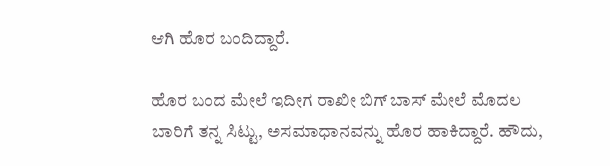ಆಗಿ ಹೊರ ಬಂದಿದ್ದಾರೆ.

ಹೊರ ಬಂದ ಮೇಲೆ ಇದೀಗ ರಾಖೀ ಬಿಗ್ ಬಾಸ್ ಮೇಲೆ ಮೊದಲ ಬಾರಿಗೆ ತನ್ನ ಸಿಟ್ಟು, ಅಸಮಾಧಾನವನ್ನು ಹೊರ ಹಾಕಿದ್ದಾರೆ. ಹೌದು,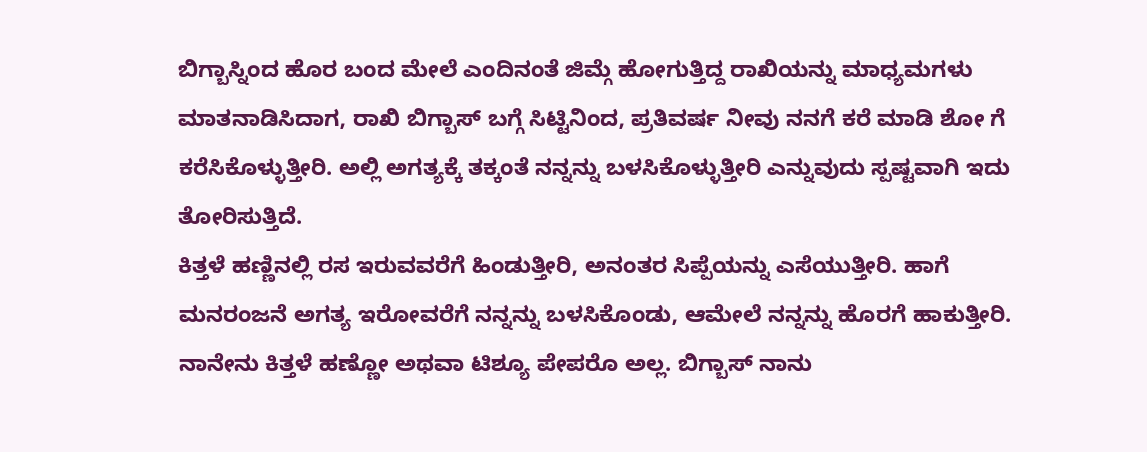ಬಿಗ್ಬಾಸ್ನಿಂದ ಹೊರ ಬಂದ ಮೇಲೆ ಎಂದಿನಂತೆ ಜಿಮ್ಗೆ ಹೋಗುತ್ತಿದ್ದ ರಾಖಿಯನ್ನು ಮಾಧ್ಯಮಗಳು ಮಾತನಾಡಿಸಿದಾಗ, ರಾಖಿ ಬಿಗ್ಬಾಸ್ ಬಗ್ಗೆ ಸಿಟ್ಟಿನಿಂದ, ಪ್ರತಿವರ್ಷ ನೀವು ನನಗೆ ಕರೆ ಮಾಡಿ ಶೋ ಗೆ ಕರೆಸಿಕೊಳ್ಳುತ್ತೀರಿ. ಅಲ್ಲಿ ಅಗತ್ಯಕ್ಕೆ ತಕ್ಕಂತೆ ನನ್ನನ್ನು ಬಳಸಿಕೊಳ್ಳುತ್ತೀರಿ ಎನ್ನುವುದು ಸ್ಪಷ್ಟವಾಗಿ ಇದು ತೋರಿಸುತ್ತಿದೆ.
ಕಿತ್ತಳೆ ಹಣ್ಣಿನಲ್ಲಿ ರಸ ಇರುವವರೆಗೆ ಹಿಂಡುತ್ತೀರಿ, ಅನಂತರ ಸಿಪ್ಪೆಯನ್ನು ಎಸೆಯುತ್ತೀರಿ. ಹಾಗೆ ಮನರಂಜನೆ ಅಗತ್ಯ ಇರೋವರೆಗೆ ನನ್ನನ್ನು ಬಳಸಿಕೊಂಡು, ಆಮೇಲೆ ನನ್ನನ್ನು ಹೊರಗೆ ಹಾಕುತ್ತೀರಿ. ನಾನೇನು ಕಿತ್ತಳೆ ಹಣ್ಣೋ ಅಥವಾ ಟಿಶ್ಯೂ ಪೇಪರೊ ಅಲ್ಲ. ಬಿಗ್ಬಾಸ್ ನಾನು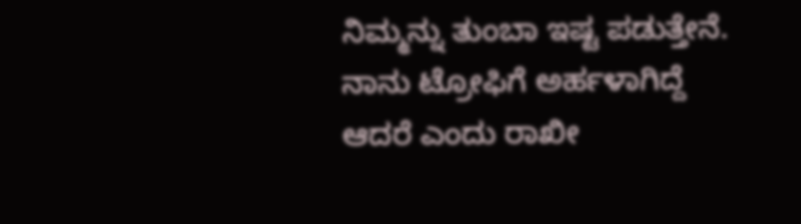ನಿಮ್ಮನ್ನು ತುಂಬಾ ಇಷ್ಟ ಪಡುತ್ತೇನೆ. ನಾನು ಟ್ರೋಫಿಗೆ ಅರ್ಹಳಾಗಿದ್ದೆ ಆದರೆ ಎಂದು ರಾಖೀ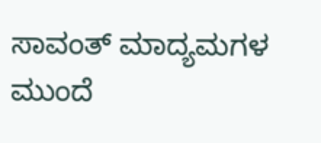ಸಾವಂತ್ ಮಾದ್ಯಮಗಳ ಮುಂದೆ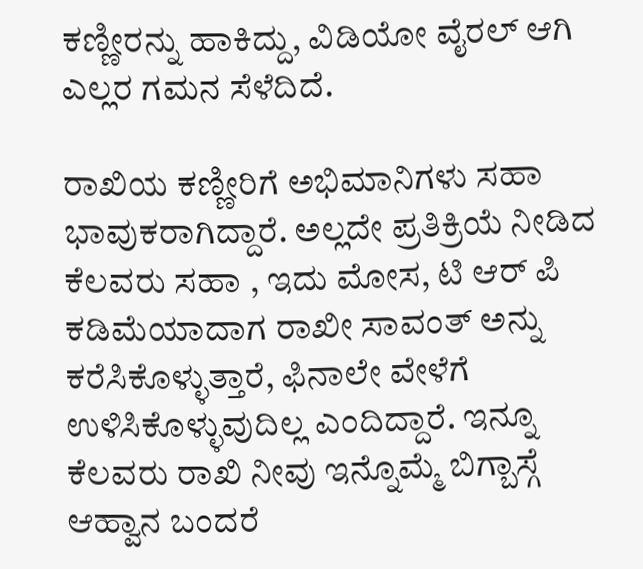ಕಣ್ಣೀರನ್ನು ಹಾಕಿದ್ದು, ವಿಡಿಯೋ ವೈರಲ್ ಆಗಿ ಎಲ್ಲರ ಗಮನ ಸೆಳೆದಿದೆ.

ರಾಖಿಯ ಕಣ್ಣೀರಿಗೆ ಅಭಿಮಾನಿಗಳು ಸಹಾ ಭಾವುಕರಾಗಿದ್ದಾರೆ. ಅಲ್ಲದೇ ಪ್ರತಿಕ್ರಿಯೆ ನೀಡಿದ ಕೆಲವರು ಸಹಾ , ಇದು ಮೋಸ, ಟಿ ಆರ್ ಪಿ ಕಡಿಮೆಯಾದಾಗ ರಾಖೀ ಸಾವಂತ್ ಅನ್ನು ಕರೆಸಿಕೊಳ್ಳುತ್ತಾರೆ, ಫಿನಾಲೇ ವೇಳೆಗೆ ಉಳಿಸಿಕೊಳ್ಳುವುದಿಲ್ಲ ಎಂದಿದ್ದಾರೆ. ಇನ್ನೂ ಕೆಲವರು ರಾಖಿ ನೀವು ಇನ್ನೊಮ್ಮೆ ಬಿಗ್ಬಾಸ್ಗೆ ಆಹ್ವಾನ ಬಂದರೆ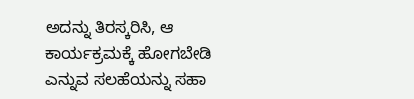ಅದನ್ನು ತಿರಸ್ಕರಿಸಿ, ಆ ಕಾರ್ಯಕ್ರಮಕ್ಕೆ ಹೋಗಬೇಡಿ ಎನ್ನುವ ಸಲಹೆಯನ್ನು ಸಹಾ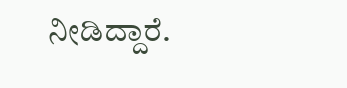ನೀಡಿದ್ದಾರೆ.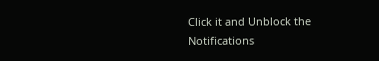Click it and Unblock the Notifications